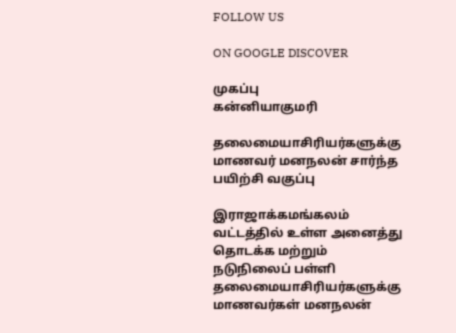FOLLOW US

ON GOOGLE DISCOVER

முகப்பு
கன்னியாகுமரி

தலைமையாசிரியர்களுக்கு மாணவர் மனநலன் சார்ந்த பயிற்சி வகுப்பு

இராஜாக்கமங்கலம் வட்டத்தில் உள்ள அனைத்து தொடக்க மற்றும் நடுநிலைப் பள்ளி தலைமையாசிரியர்களுக்கு மாணவர்கள் மனநலன்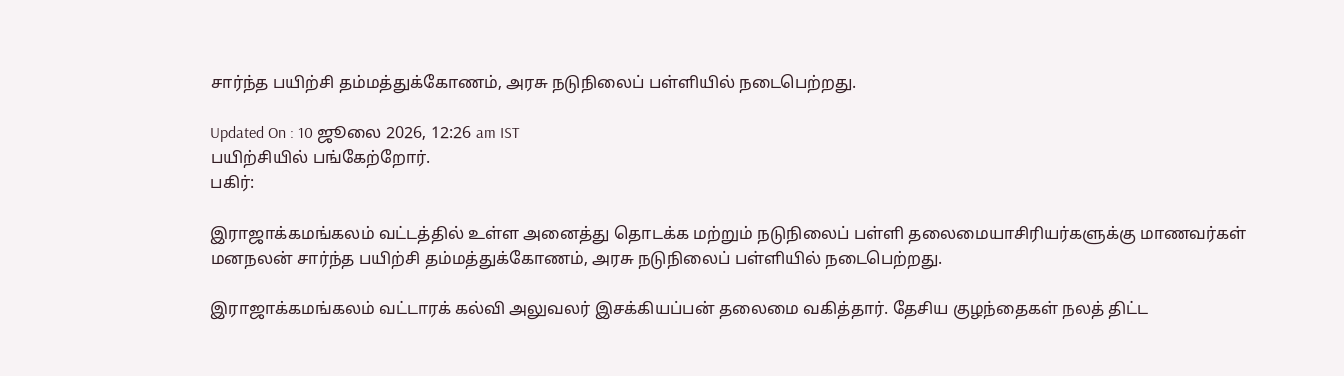சார்ந்த பயிற்சி தம்மத்துக்கோணம், அரசு நடுநிலைப் பள்ளியில் நடைபெற்றது.

Updated On : 10 ஜூலை 2026, 12:26 am IST
பயிற்சியில் பங்கேற்றோர்.
பகிர்:

இராஜாக்கமங்கலம் வட்டத்தில் உள்ள அனைத்து தொடக்க மற்றும் நடுநிலைப் பள்ளி தலைமையாசிரியர்களுக்கு மாணவர்கள் மனநலன் சார்ந்த பயிற்சி தம்மத்துக்கோணம், அரசு நடுநிலைப் பள்ளியில் நடைபெற்றது.

இராஜாக்கமங்கலம் வட்டாரக் கல்வி அலுவலர் இசக்கியப்பன் தலைமை வகித்தார். தேசிய குழந்தைகள் நலத் திட்ட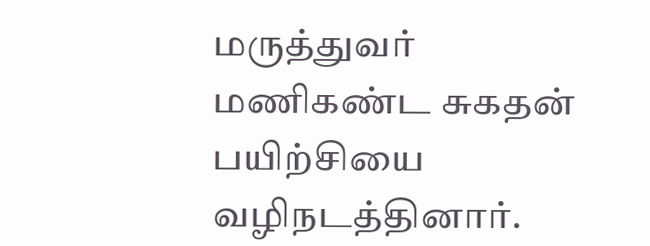மருத்துவர் மணிகண்ட சுகதன் பயிற்சியை வழிநடத்தினார்.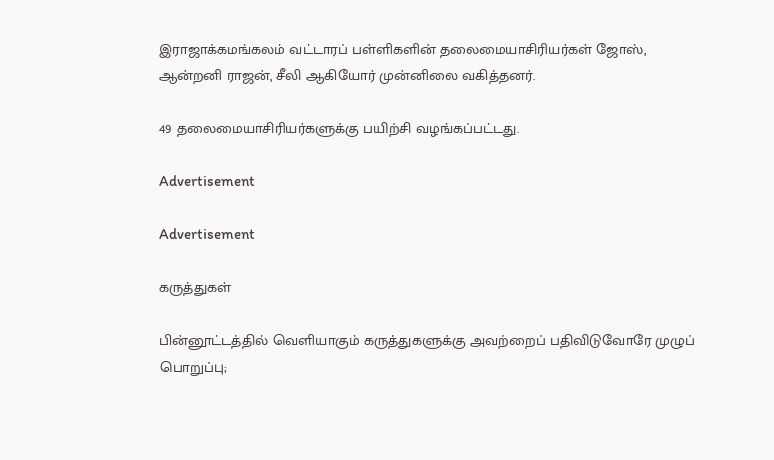இராஜாக்கமங்கலம் வட்டாரப் பள்ளிகளின் தலைமையாசிரியர்கள் ஜோஸ், ஆன்றனி ராஜன், சீலி ஆகியோர் முன்னிலை வகித்தனர்.

49 தலைமையாசிரியர்களுக்கு பயிற்சி வழங்கப்பட்டது.

Advertisement

Advertisement

கருத்துகள்

பின்னூட்டத்தில் வெளியாகும் கருத்துகளுக்கு அவற்றைப் பதிவிடுவோரே முழுப் பொறுப்பு;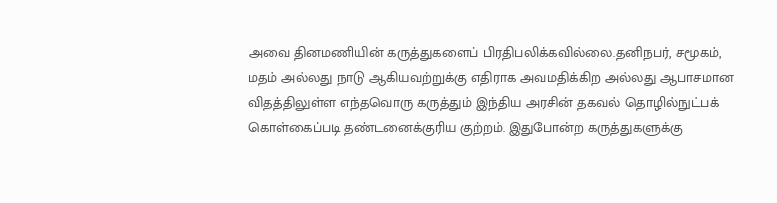அவை தினமணியின் கருத்துகளைப் பிரதிபலிக்கவில்லை.தனிநபர், சமூகம், மதம் அல்லது நாடு ஆகியவற்றுக்கு எதிராக அவமதிக்கிற அல்லது ஆபாசமான விதத்திலுள்ள எந்தவொரு கருத்தும் இந்திய அரசின் தகவல் தொழில்நுட்பக் கொள்கைப்படி தண்டனைக்குரிய குற்றம். இதுபோன்ற கருத்துகளுக்கு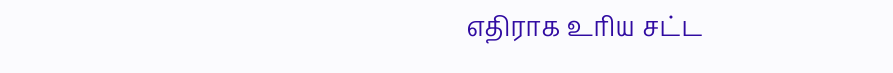எதிராக உரிய சட்ட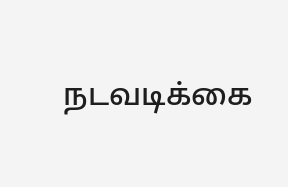நடவடிக்கை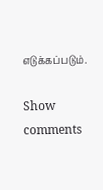எடுக்கப்படும்.

Show comments